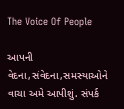The Voice Of People

આપની વેદના,સંવેદના,સમસ્યાઓને વાચા અમે આપીશું. સંપર્ક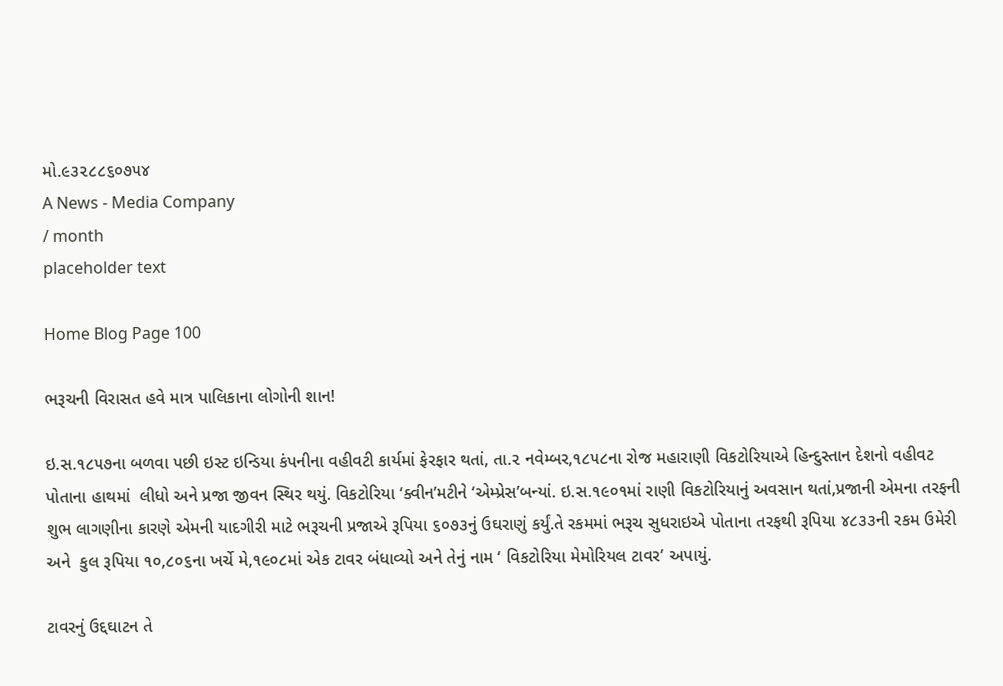મો.૯૩૨૮૮૬૦૭૫૪
A News - Media Company
/ month
placeholder text

Home Blog Page 100

ભરૂચની વિરાસત હવે માત્ર પાલિકાના લોગોની શાન!

ઇ.સ.૧૮૫૭ના બળવા પછી ઇસ્ટ ઇન્ડિયા કંપનીના વહીવટી કાર્યમાં ફેરફાર થતાં, તા.૨ નવેમ્બર,૧૮૫૮ના રોજ મહારાણી વિકટોરિયાએ હિન્દુસ્તાન દેશનો વહીવટ પોતાના હાથમાં  લીધો અને પ્રજા જીવન સ્થિર થયું. વિકટોરિયા ‘ક્વીન’મટીને ‘એમ્પ્રેસ’બન્યાં. ઇ.સ.૧૯૦૧માં રાણી વિકટોરિયાનું અવસાન થતાં,પ્રજાની એમના તરફની શુભ લાગણીના કારણે એમની યાદગીરી માટે ભરૂચની પ્રજાએ રૂપિયા ૬૦૭૩નું ઉઘરાણું કર્યું.તે રકમમાં ભરૂચ સુધરાઇએ પોતાના તરફથી રૂપિયા ૪૮૩૩ની રકમ ઉમેરી અને  કુલ રૂપિયા ૧૦,૮૦૬ના ખર્ચે મે,૧૯૦૮માં એક ટાવર બંધાવ્યો અને તેનું નામ ‘ વિકટોરિયા મેમોરિયલ ટાવર’ અપાયું.

ટાવરનું ઉદ્દઘાટન તે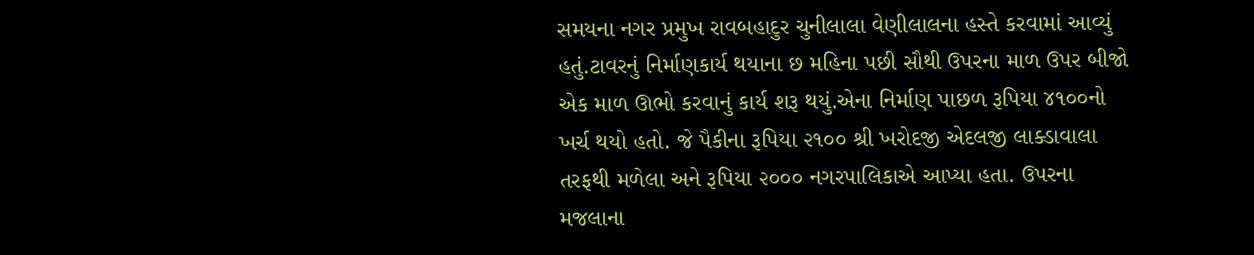સમયના નગર પ્રમુખ રાવબહાદુર ચુનીલાલા વેણીલાલના હસ્તે કરવામાં આવ્યું હતું.ટાવરનું નિર્માણકાર્ય થયાના છ મહિના પછી સૌથી ઉપરના માળ ઉપર બીજો એક માળ ઊભો કરવાનું કાર્ય શરૂ થયું.એના નિર્માણ પાછળ રૂપિયા ૪૧૦૦નો ખર્ચ થયો હતો. જે પૈકીના રૂપિયા ૨૧૦૦ શ્રી ખરોદજી એદલજી લાક્ડાવાલા તરફથી મળેલા અને રૂપિયા ૨૦૦૦ નગરપાલિકાએ આપ્યા હતા. ઉપરના મજલાના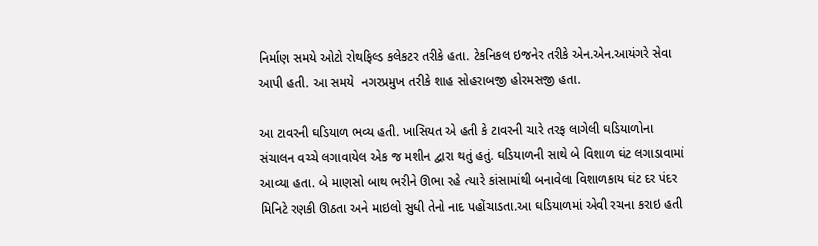નિર્માણ સમયે ઓટો રોથફિલ્ડ કલેકટર તરીકે હતા. ટેકનિકલ ઇજનેર તરીકે એન.એન.આયંગરે સેવા આપી હતી. આ સમયે  નગરપ્રમુખ તરીકે શાહ સોહરાબજી હોરમસજી હતા.

આ ટાવરની ઘડિયાળ ભવ્ય હતી. ખાસિયત એ હતી કે ટાવરની ચારે તરફ લાગેલી ઘડિયાળોના સંચાલન વચ્ચે લગાવાયેલ એક જ મશીન દ્વારા થતું હતું. ઘડિયાળની સાથે બે વિશાળ ઘંટ લગાડાવામાં આવ્યા હતા. બે માણસો બાથ ભરીને ઊભા રહે ત્યારે કાંસામાંથી બનાવેલા વિશાળકાય ઘંટ દર પંદર મિનિટે રણકી ઊઠતા અને માઇલો સુધી તેનો નાદ પહોંચાડતા.આ ઘડિયાળમાં એવી રચના કરાઇ હતી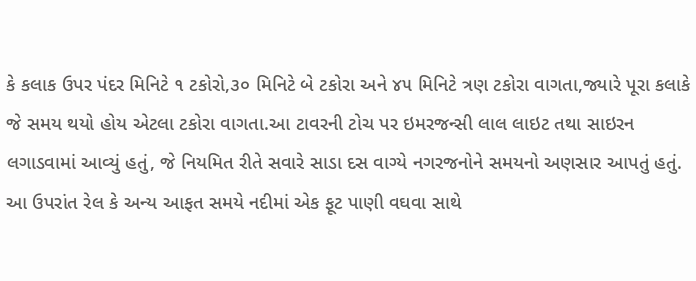કે કલાક ઉપર પંદર મિનિટે ૧ ટકોરો,૩૦ મિનિટે બે ટકોરા અને ૪૫ મિનિટે ત્રણ ટકોરા વાગતા,જ્યારે પૂરા કલાકે જે સમય થયો હોય એટલા ટકોરા વાગતા.આ ટાવરની ટોચ પર ઇમરજન્સી લાલ લાઇટ તથા સાઇરન લગાડવામાં આવ્યું હતું, જે નિયમિત રીતે સવારે સાડા દસ વાગ્યે નગરજનોને સમયનો અણસાર આપતું હતું. આ ઉપરાંત રેલ કે અન્ય આફત સમયે નદીમાં એક ફૂટ પાણી વઘવા સાથે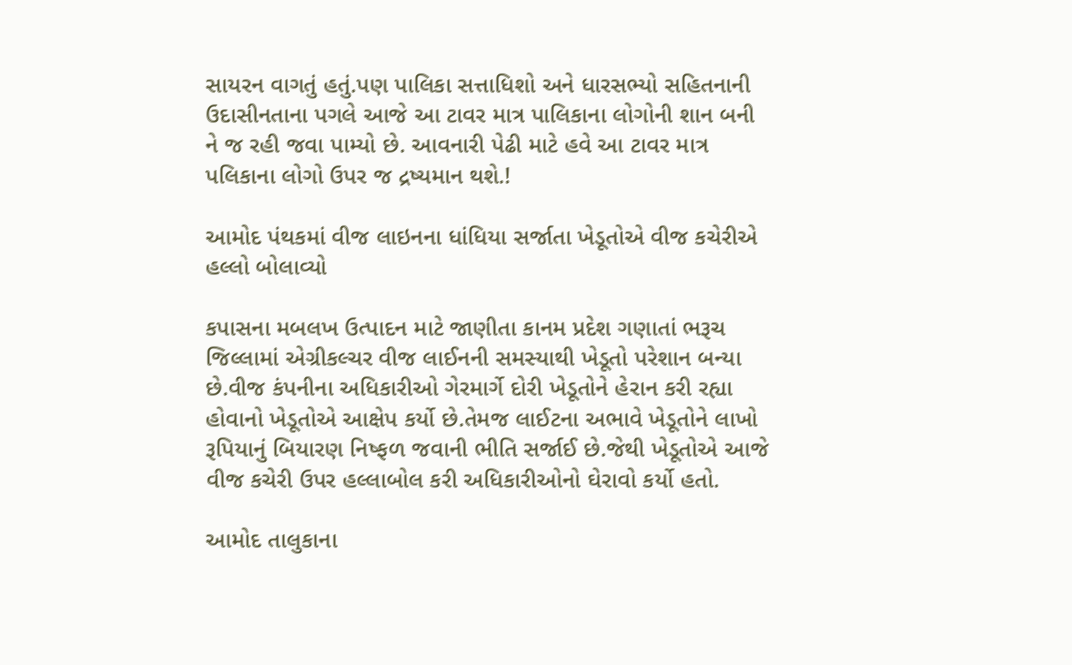સાયરન વાગતું હતું.પણ પાલિકા સત્તાધિશો અને ધારસભ્યો સહિતનાની ઉદાસીનતાના પગલે આજે આ ટાવર માત્ર પાલિકાના લોગોની શાન બની ને જ રહી જવા પામ્યો છે. આવનારી પેઢી માટે હવે આ ટાવર માત્ર પલિકાના લોગો ઉપર જ દ્રષ્યમાન થશે.!

આમોદ પંથકમાં વીજ લાઇનના ધાંધિયા સર્જાતા ખેડૂતોએ વીજ કચેરીએ હલ્લો બોલાવ્યો

કપાસના મબલખ ઉત્પાદન માટે જાણીતા કાનમ પ્રદેશ ગણાતાં ભરૂચ જિલ્લામાં એગ્રીકલ્ચર વીજ લાઈનની સમસ્યાથી ખેડૂતો પરેશાન બન્યા છે.વીજ કંપનીના અધિકારીઓ ગેરમાર્ગે દોરી ખેડૂતોને હેરાન કરી રહ્યા હોવાનો ખેડૂતોએ આક્ષેપ કર્યો છે.તેમજ લાઈટના અભાવે ખેડૂતોને લાખો રૂપિયાનું બિયારણ નિષ્ફળ જવાની ભીતિ સર્જાઈ છે.જેથી ખેડૂતોએ આજે વીજ કચેરી ઉપર હલ્લાબોલ કરી અધિકારીઓનો ઘેરાવો કર્યો હતો.

આમોદ તાલુકાના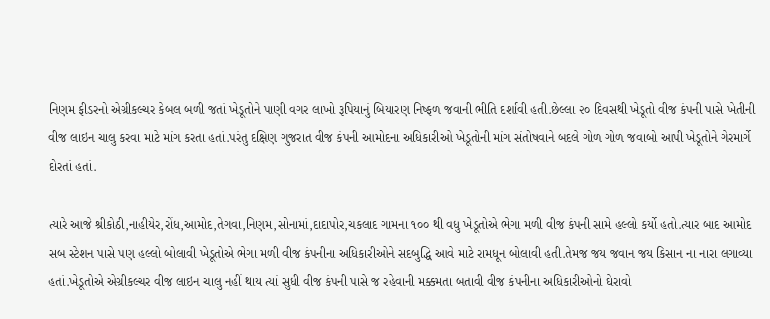નિણમ ફીડરનો એગ્રીકલ્ચર કેબલ બળી જતાં ખેડૂતોને પાણી વગર લાખો રૂપિયાનું બિયારણ નિષ્ફળ જવાની ભીતિ દર્શાવી હતી.છેલ્લા ૨૦ દિવસથી ખેડૂતો વીજ કંપની પાસે ખેતીની વીજ લાઇન ચાલુ કરવા માટે માંગ કરતા હતાં.પરંતુ દક્ષિણ ગુજરાત વીજ કંપની આમોદના અધિકારીઓ ખેડૂતોની માંગ સંતોષવાને બદલે ગોળ ગોળ જવાબો આપી ખેડૂતોને ગેરમાર્ગે દોરતાં હતાં.

ત્યારે આજે શ્રીકોઠી,નાહીયેર,રોંધ,આમોદ,તેગવા,નિણમ,સોનામાં,દાદાપોર,ચકલાદ ગામના ૧૦૦ થી વધુ ખેડૂતોએ ભેગા મળી વીજ કંપની સામે હલ્લો કર્યો હતો.ત્યાર બાદ આમોદ સબ સ્ટેશન પાસે પણ હલ્લો બોલાવી ખેડૂતોએ ભેગા મળી વીજ કંપનીના અધિકારીઓને સદબુદ્ધિ આવે માટે રામધૂન બોલાવી હતી.તેમજ જય જવાન જય કિસાન ના નારા લગાવ્યા હતાં.ખેડૂતોએ એગ્રીકલ્ચર વીજ લાઇન ચાલુ નહીં થાય ત્યાં સુધી વીજ કંપની પાસે જ રહેવાની મક્કમતા બતાવી વીજ કંપનીના અધિકારીઓનો ઘેરાવો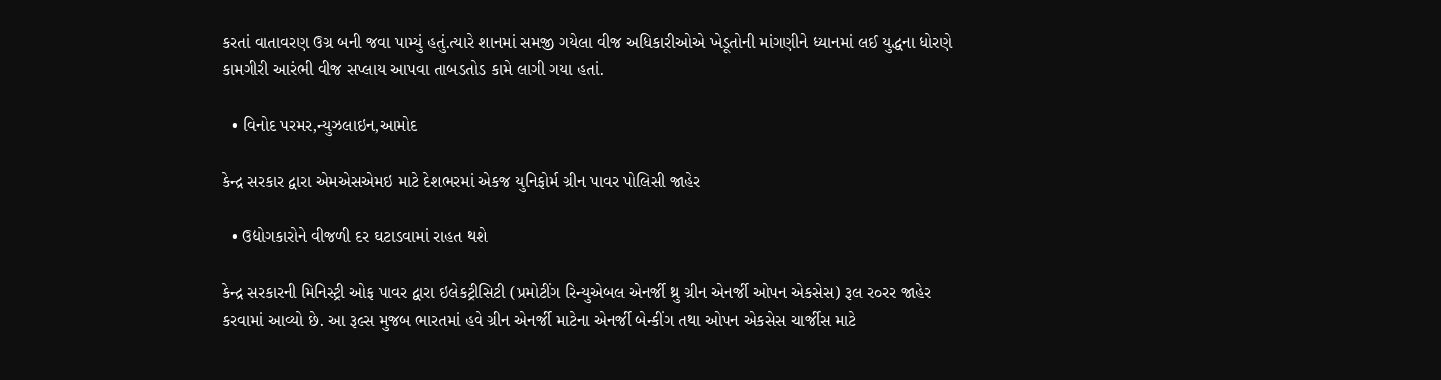કરતાં વાતાવરણ ઉગ્ર બની જવા પામ્યું હતું.ત્યારે શાનમાં સમજી ગયેલા વીજ અધિકારીઓએ ખેડૂતોની માંગણીને ધ્યાનમાં લઈ યુદ્ધના ધોરણે કામગીરી આરંભી વીજ સપ્લાય આપવા તાબડતોડ કામે લાગી ગયા હતાં.

  • વિનોદ પરમર,ન્યુઝલાઇન,આમોદ

કેન્દ્ર સરકાર દ્વારા એમએસએમઇ માટે દેશભરમાં એકજ યુનિફોર્મ ગ્રીન પાવર પોલિસી જાહેર

  • ઉદ્યોગકારોને વીજળી દર ઘટાડવામાં રાહત થશે

કેન્દ્ર સરકારની મિનિસ્ટ્રી ઓફ પાવર દ્વારા ઇલેકટ્રીસિટી (પ્રમોટીંગ રિન્યુએબલ એનર્જી થ્રુ ગ્રીન એનર્જી ઓપન એકસેસ) રૂલ ર૦રર જાહેર કરવામાં આવ્યો છે. આ રૂલ્સ મુજબ ભારતમાં હવે ગ્રીન એનર્જી માટેના એનર્જી બેન્કીંગ તથા ઓપન એકસેસ ચાર્જીસ માટે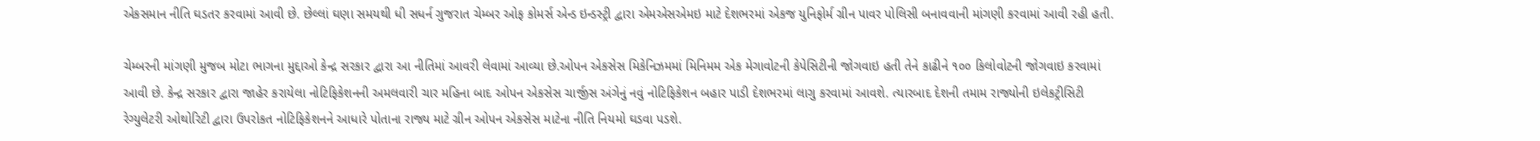એકસમાન નીતિ ઘડતર કરવામાં આવી છે. છેલ્લાં ઘણા સમયથી ધી સધર્ન ગુજરાત ચેમ્બર ઓફ કોમર્સ એન્ડ ઇન્ડસ્ટ્રી દ્વારા એમએસએમઇ માટે દેશભરમાં એકજ યુનિફોર્મ ગ્રીન પાવર પોલિસી બનાવવાની માંગણી કરવામાં આવી રહી હતી.

ચેમ્બરની માંગણી મુજબ મોટા ભાગના મુદ્દાઓ કેન્દ્ર સરકાર દ્વારા આ નીતિમાં આવરી લેવામાં આવ્યા છે.ઓપન એકસેસ મિકેનિઝમમાં મિનિમમ એક મેગાવોટની કેપેસિટીની જોગવાઇ હતી તેને કાઢીને ૧૦૦ કિલોવોટની જોગવાઇ કરવામાં આવી છે. કેન્દ્ર સરકાર દ્વારા જાહેર કરાયેલા નોટિફિકેશનની અમલવારી ચાર મહિના બાદ ઓપન એકસેસ ચાર્જીસ અંગેનું નવું નોટિફિકેશન બહાર પાડી દેશભરમાં લાગુ કરવામાં આવશે. ત્યારબાદ દેશની તમામ રાજ્યોની ઇલેકટ્રીસિટી રેગ્યુલેટરી ઓથોરિટી દ્વારા ઉપરોકત નોટિફિકેશનને આધારે પોતાના રાજ્ય માટે ગ્રીન ઓપન એકસેસ માટેના નીતિ નિયમો ઘડવા પડશે.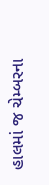હાલમાં જ ચેમ્બરના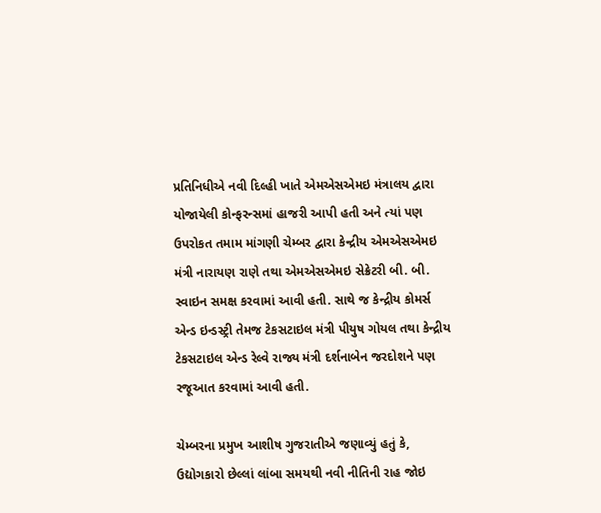પ્રતિનિધીએ નવી દિલ્હી ખાતે એમએસએમઇ મંત્રાલય દ્વારા યોજાયેલી કોન્ફરન્સમાં હાજરી આપી હતી અને ત્યાં પણ ઉપરોકત તમામ માંગણી ચેમ્બર દ્વારા કેન્દ્રીય એમએસએમઇ મંત્રી નારાયણ રાણે તથા એમએસએમઇ સેક્રેટરી બી. બી. સ્વાઇન સમક્ષ કરવામાં આવી હતી. સાથે જ કેન્દ્રીય કોમર્સ એન્ડ ઇન્ડસ્ટ્રી તેમજ ટેકસટાઇલ મંત્રી પીયુષ ગોયલ તથા કેન્દ્રીય ટેકસટાઇલ એન્ડ રેલ્વે રાજ્ય મંત્રી દર્શનાબેન જરદોશને પણ રજૂઆત કરવામાં આવી હતી.

ચેમ્બરના પ્રમુખ આશીષ ગુજરાતીએ જણાવ્યું હતું કે, ઉદ્યોગકારો છેલ્લાં લાંબા સમયથી નવી નીતિની રાહ જોઇ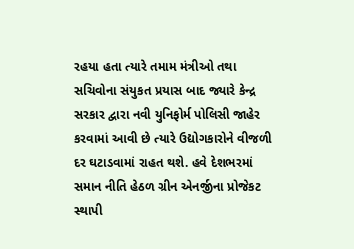રહયા હતા ત્યારે તમામ મંત્રીઓ તથા સચિવોના સંયુકત પ્રયાસ બાદ જ્યારે કેન્દ્ર સરકાર દ્વારા નવી યુનિફોર્મ પોલિસી જાહેર કરવામાં આવી છે ત્યારે ઉદ્યોગકારોને વીજળી દર ઘટાડવામાં રાહત થશે. હવે દેશભરમાં સમાન નીતિ હેઠળ ગ્રીન એનર્જીના પ્રોજેકટ સ્થાપી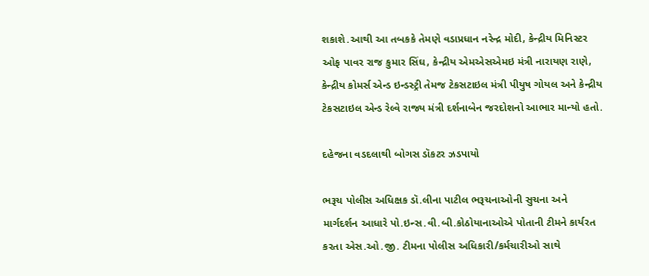શકાશે.આથી આ તબકકે તેમણે વડાપ્રધાન નરેન્દ્ર મોદી, કેન્દ્રીય મિનિસ્ટર ઓફ પાવર રાજ કુમાર સિંઘ, કેન્દ્રીય એમએસએમઇ મંત્રી નારાયણ રાણે, કેન્દ્રીય કોમર્સ એન્ડ ઇન્ડસ્ટ્રી તેમજ ટેકસટાઇલ મંત્રી પીયુષ ગોયલ અને કેન્દ્રીય ટેકસટાઇલ એન્ડ રેલ્વે રાજ્ય મંત્રી દર્શનાબેન જરદોશનો આભાર માન્યો હતો.

દહેજના વડદલાથી બોગસ ડૉકટર ઝડપાયો

ભરૂચ પોલીસ અધિક્ષક ડૉ.લીના પાટીલ ભરૂચનાઓની સુચના અને માર્ગદર્શન આધારે પો.ઇન્સ.વી.બી.કોઠોયાનાઓએ પોતાની ટીમને કાર્યરત કરતા એસ.ઓ.જી. ટીમના પોલીસ અધિકારી/કર્મચારીઓ સાથે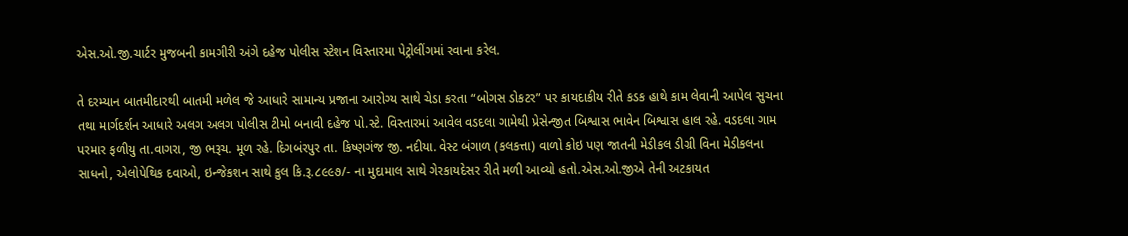એસ.ઓ.જી.ચાર્ટર મુજબની કામગીરી અંગે દહેજ પોલીસ સ્ટેશન વિસ્તારમા પેટ્રોલીંગમાં રવાના કરેલ.

તે દરમ્યાન બાતમીદારથી બાતમી મળેલ જે આધારે સામાન્ય પ્રજાના આરોગ્ય સાથે ચેડા કરતા “બોગસ ડોકટર” પર કાયદાકીય રીતે કડક હાથે કામ લેવાની આપેલ સુચના તથા માર્ગદર્શન આધારે અલગ અલગ પોલીસ ટીમો બનાવી દહેજ પો.સ્ટે. વિસ્તારમાં આવેલ વડદલા ગામેથી પ્રેસેન્જીત બિશ્વાસ ભાવેન બિશ્વાસ હાલ રહે. વડદલા ગામ પરમાર ફળીયુ તા.વાગરા, જી ભરૂચ. મૂળ રહે. દિગબંરપુર તા. કિષ્ણગંજ જી. નદીયા. વેસ્ટ બંગાળ (કલકત્તા) વાળો કોઇ પણ જાતની મેડીકલ ડીગ્રી વિના મેડીકલના સાધનો, એલોપેથિક દવાઓ, ઇન્જેકશન સાથે કુલ કિ.રૂ.૮૯૯૭/- ના મુદામાલ સાથે ગેરકાયદેસર રીતે મળી આવ્યો હતો.એસ.ઓ.જીએ તેની અટકાયત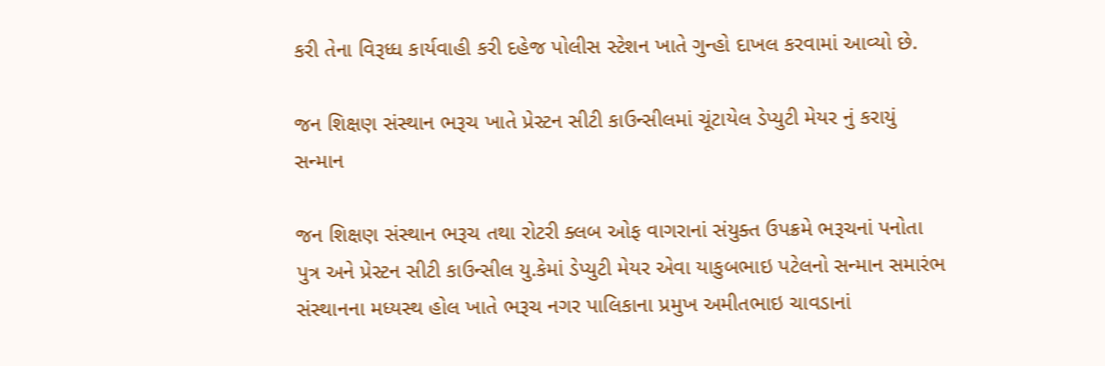કરી તેના વિરૂધ્ધ કાર્યવાહી કરી દહેજ પોલીસ સ્ટેશન ખાતે ગુન્હો દાખલ કરવામાં આવ્યો છે.

જન શિક્ષણ સંસ્થાન ભરૂચ ખાતે પ્રેસ્ટન સીટી કાઉન્સીલમાં ચૂંટાયેલ ડેપ્યુટી મેયર નું કરાયું સન્માન

જન શિક્ષણ સંસ્થાન ભરૂચ તથા રોટરી ક્લબ ઓફ વાગરાનાં સંયુક્ત ઉપક્રમે ભરૂચનાં પનોતા પુત્ર અને પ્રેસ્ટન સીટી કાઉન્સીલ યુ.કેમાં ડેપ્યુટી મેયર એવા યાકુબભાઇ પટેલનો સન્માન સમારંભ સંસ્થાનના મધ્યસ્થ હોલ ખાતે ભરૂચ નગર પાલિકાના પ્રમુખ અમીતભાઇ ચાવડાનાં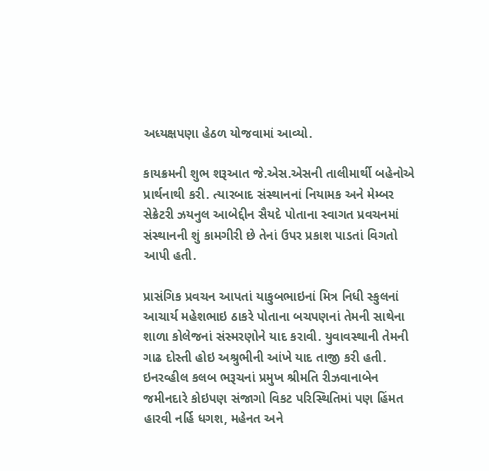અધ્યક્ષપણા હેઠળ યોજવામાં આવ્યો.

કાયક્રમની શુભ શરૂઆત જે.એસ.એસની તાલીમાર્થી બહેનોએ પ્રાર્થનાથી કરી. ત્યારબાદ સંસ્થાનનાં નિયામક અને મેમ્બર સેક્રેટરી ઝયનુલ આબેદ્દીન સૈયદે પોતાના સ્વાગત પ્રવચનમાં સંસ્થાનની શું કામગીરી છે તેનાં ઉપર પ્રકાશ પાડતાં વિગતો આપી હતી.

પ્રાસંગિક પ્રવચન આપતાં યાકુબભાઇનાં મિત્ર નિધી સ્કુલનાં આચાર્ય મહેશભાઇ ઠાકરે પોતાના બચપણનાં તેમની સાથેના શાળા કોલેજનાં સંસ્મરણોને યાદ કરાવી. યુવાવસ્થાની તેમની ગાઢ દોસ્તી હોઇ અશ્રુભીની આંખે યાદ તાજી કરી હતી. ઇનરવ્હીલ કલબ ભરૂચનાં પ્રમુખ શ્રીમતિ રીઝવાનાબેન જમીનદારે કોઇપણ સંજાગો વિકટ પરિસ્થિતિમાં પણ હિંમત હારવી નર્હિ ધગશ, મહેનત અને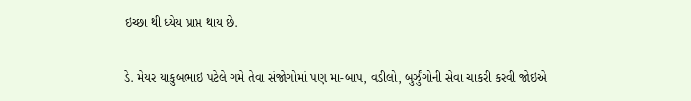ઇચ્છા થી ધ્યેય પ્રાપ્ત થાય છે.

ડે. મેયર યાકુબભાઇ પટેલે ગમે તેવા સંજોગોમાં પણ મા-બાપ, વડીલો, બુર્ઝુંગોની સેવા ચાકરી કરવી જોઇએ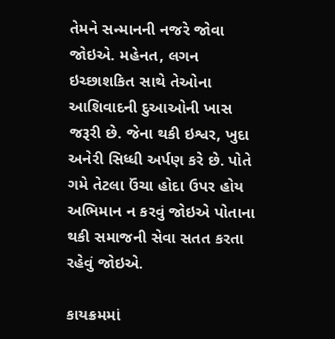તેમને સન્માનની નજરે જોવા જોઇએ. મહેનત, લગન ઇચ્છાશકિત સાથે તેઓના આશિવાદની દુઆઓની ખાસ જરૂરી છે. જેના થકી ઇશ્વર, ખુદા અનેરી સિધ્ધી અર્પણ કરે છે. પોતે ગમે તેટલા ઉંચા હોદા ઉપર હોય અભિમાન ન કરવું જોઇએ પોતાના થકી સમાજની સેવા સતત કરતા રહેવું જોઇએ.

કાયક્રમમાં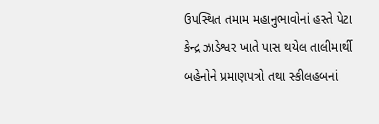ઉપસ્થિત તમામ મહાનુભાવોનાં હસ્તે પેટા કેન્દ્ર ઝાડેશ્વર ખાતે પાસ થયેલ તાલીમાર્થી બહેનોને પ્રમાણપત્રો તથા સ્કીલહબનાં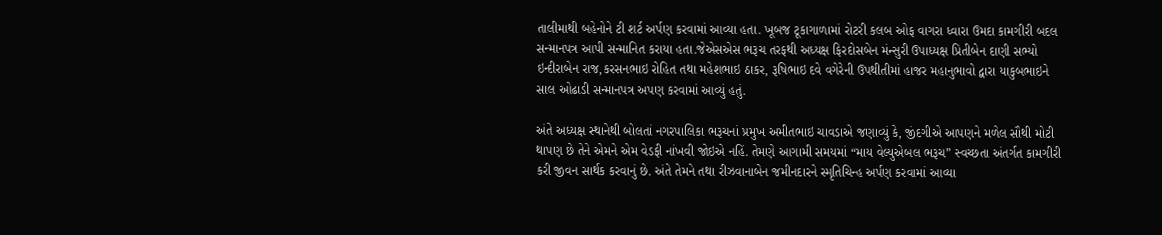તાલીમાથી બહેનોને ટી શર્ટ અર્પણ કરવામાં આવ્યા હતા. ખૂબજ ટૂકાગાળામાં રોટરી કલબ ઓફ વાગરા ધ્વારા ઉમદા કામગીરી બદલ સન્માનપત્ર આપી સન્માનિત કરાયા હતા.જેએસએસ ભરૂચ તરફથી અધ્યક્ષ ફિરદોસબેન મંન્સુરી ઉપાધ્યક્ષ પ્રિતીબેન દાણી સભ્યો ઇન્દીરાબેન રાજ,કરસનભાઇ રોહિત તથા મહેશભાઇ ઠાકર, રૂષિભાઇ દવે વગેરેની ઉપથીતીમાં હાજર મહાનુભાવો દ્વારા યાકુબભાઇને સાલ ઓઢાડી સન્માનપત્ર અપણ કરવામાં આવ્યું હતું.

અંતે અધ્યક્ષ સ્થાનેથી બોલતાં નગરપાલિકા ભરૂચનાં પ્રમુખ અમીતભાઇ ચાવડાએ જણાવ્યું કે, જીંદગીએ આપણને મળેલ સૌથી મોટી થાપણ છે તેને એમને એમ વેડફી નાંખવી જોઇએ નહિં. તેમણે આગામી સમયમાં “માય વેલ્યુએબલ ભરૂચ” સ્વચ્છતા અંતર્ગત કામગીરી કરી જીવન સાર્થક કરવાનું છે. અંતે તેમને તથા રીઝવાનાબેન જમીનદારને સ્મૃતિચિન્હ અર્પણ કરવામાં આવ્યા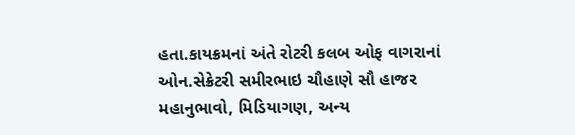હતા.કાયક્રમનાં અંતે રોટરી કલબ ઓફ વાગરાનાં ઓન.સેક્રેટરી સમીરભાઇ ચૌહાણે સૌ હાજર મહાનુભાવો, મિડિયાગણ, અન્ય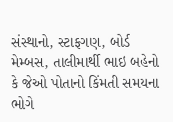સંસ્થાનો, સ્ટાફગણ, બોર્ડ મેમ્બસ, તાલીમાર્થી ભાઇ બહેનો કે જેઓ પોતાનો કિંમતી સમયના ભોગે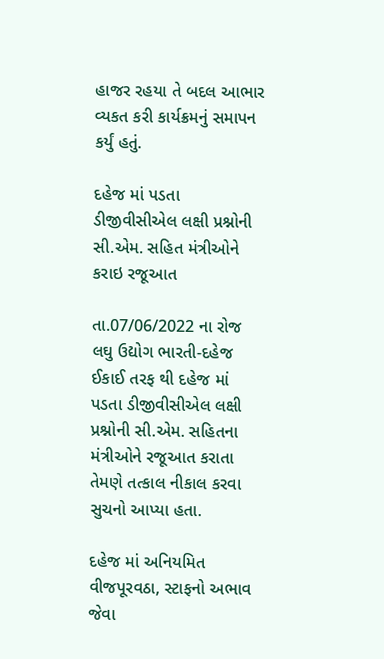હાજર રહયા તે બદલ આભાર વ્યકત કરી કાર્યક્રમનું સમાપન કર્યું હતું.

દહેજ માં પડતા ડીજીવીસીએલ લક્ષી પ્રશ્નોની સી.એમ. સહિત મંત્રીઓને કરાઇ રજૂઆત

તા.07/06/2022 ના રોજ લઘુ ઉદ્યોગ ભારતી-દહેજ ઈકાઈ તરફ થી દહેજ માં પડતા ડીજીવીસીએલ લક્ષી પ્રશ્નોની સી.એમ. સહિતના મંત્રીઓને રજૂઆત કરાતા તેમણે તત્કાલ નીકાલ કરવા સુચનો આપ્યા હતા.

દહેજ માં અનિયમિત વીજપૂરવઠા, સ્ટાફનો અભાવ જેવા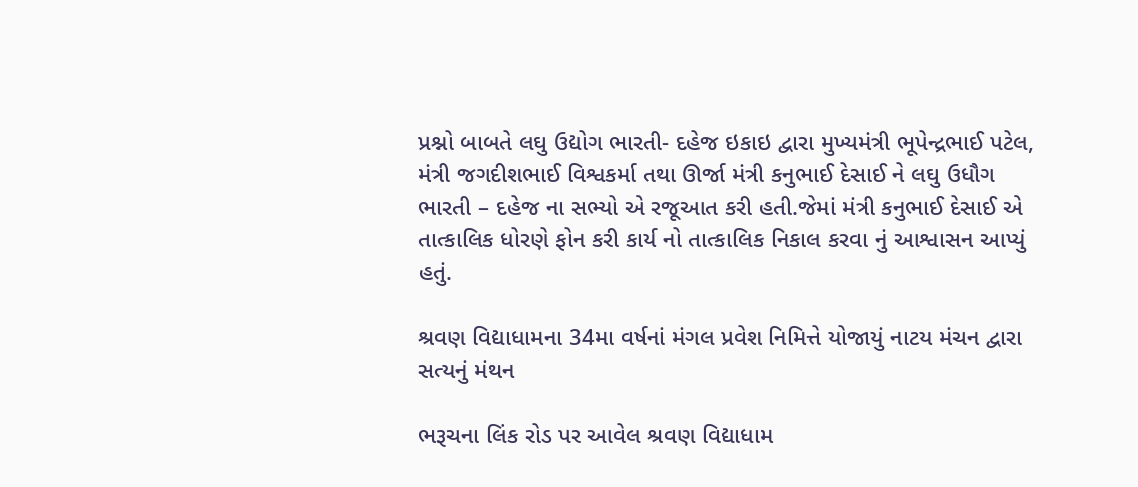પ્રશ્નો બાબતે લઘુ ઉદ્યોગ ભારતી- દહેજ ઇકાઇ દ્વારા મુખ્યમંત્રી ભૂપેન્દ્રભાઈ પટેલ, મંત્રી જગદીશભાઈ વિશ્વકર્મા તથા ઊર્જા મંત્રી કનુભાઈ દેસાઈ ને લઘુ ઉધૌગ ભારતી – દહેજ ના સભ્યો એ રજૂઆત કરી હતી.જેમાં મંત્રી કનુભાઈ દેસાઈ એ તાત્કાલિક ધોરણે ફોન કરી કાર્ય નો તાત્કાલિક નિકાલ કરવા નું આશ્વાસન આપ્યું હતું.

શ્રવણ વિદ્યાધામના 34મા વર્ષનાં મંગલ પ્રવેશ નિમિત્તે યોજાયું નાટય મંચન દ્વારા સત્યનું મંથન

ભરૂચના લિંક રોડ પર આવેલ શ્રવણ વિદ્યાધામ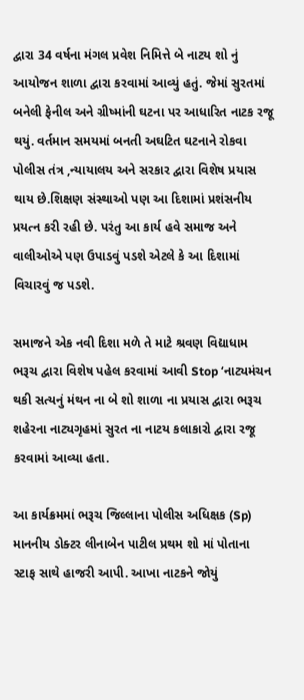દ્વારા 34 વર્ષના મંગલ પ્રવેશ નિમિત્તે બે નાટય શો નું આયોજન શાળા દ્વારા કરવામાં આવ્યું હતું. જેમાં સુરતમાં બનેલી ફેનીલ અને ગ્રીષ્માંની ઘટના પર આધારિત નાટક રજૂ થયું. વર્તમાન સમયમાં બનતી અઘટિત ઘટનાને રોકવા પોલીસ તંત્ર ,ન્યાયાલય અને સરકાર દ્વારા વિશેષ પ્રયાસ થાય છે.શિક્ષણ સંસ્થાઓ પણ આ દિશામાં પ્રશંસનીય પ્રયત્ન કરી રહી છે. પરંતુ આ કાર્ય હવે સમાજ અને વાલીઓએ પણ ઉપાડવું પડશે એટલે કે આ દિશામાં વિચારવું જ પડશે.

સમાજને એક નવી દિશા મળે તે માટે શ્રવણ વિદ્યાધામ ભરૂચ દ્વારા વિશેષ પહેલ કરવામાં આવી Stop ‘નાટ્યમંચન  થકી સત્યનું મંથન ના બે શો શાળા ના પ્રયાસ દ્વારા ભરૂચ શહેરના નાટ્યગૃહમાં સુરત ના નાટય કલાકારો દ્વારા રજૂ કરવામાં આવ્યા હતા.

આ કાર્યક્રમમાં ભરૂચ જિલ્લાના પોલીસ અધિક્ષક (Sp) માનનીય ડોક્ટર લીનાબેન પાટીલ પ્રથમ શો માં પોતાના સ્ટાફ સાથે હાજરી આપી. આખા નાટકને જોયું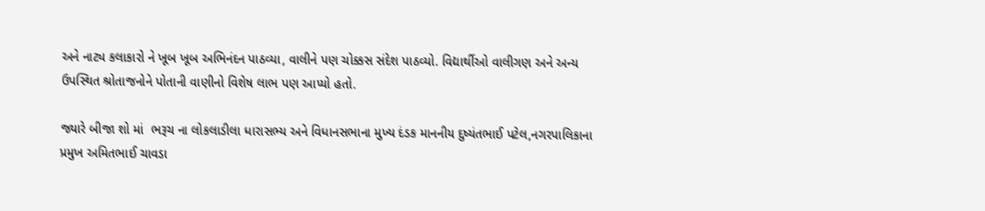અને નાટ્ય કલાકારો ને ખૂબ ખૂબ અભિનંદન પાઠવ્યા, વાલીને પણ ચોક્કસ સંદેશ પાઠવ્યો. વિદ્યાર્થીઓ વાલીગણ અને અન્ય ઉપસ્થિત શ્રોતાજનોને પોતાની વાણીનો વિશેષ લાભ પણ આપ્યો હતો.

જ્યારે બીજા શો માં  ભરૂચ ના લોકલાડીલા ધારાસભ્ય અને વિધાનસભાના મુખ્ય દંડક માનનીય દુષ્યંતભાઈ પટેલ,નગરપાલિકાના પ્રમુખ અમિતભાઈ ચાવડા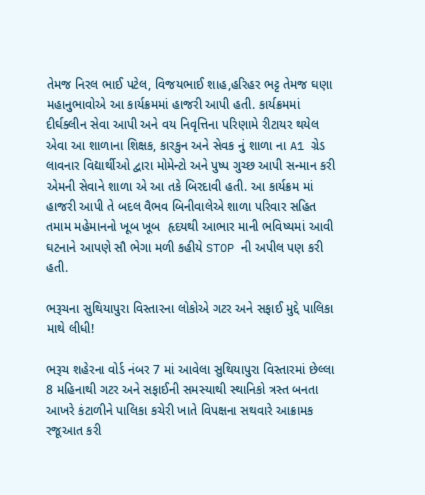તેમજ નિરલ ભાઈ પટેલ, વિજયભાઈ શાહ,હરિહર ભટ્ટ તેમજ ઘણા મહાનુભાવોએ આ કાર્યક્રમમાં હાજરી આપી હતી. કાર્યક્રમમાં દીર્ઘક્લીન સેવા આપી અને વય નિવૃત્તિના પરિણામે રીટાયર થયેલ એવા આ શાળાના શિક્ષક, કારકુન અને સેવક નું શાળા ના A1 ગ્રેડ લાવનાર વિદ્યાર્થીઓ દ્વારા મોમેન્ટો અને પુષ્પ ગુચ્છ આપી સન્માન કરી એમની સેવાને શાળા એ આ તકે બિરદાવી હતી. આ કાર્યક્રમ માં હાજરી આપી તે બદલ વૈભવ બિનીવાલેએ શાળા પરિવાર સહિત તમામ મહેમાનનો ખૂબ ખૂબ  હૃદયથી આભાર માની ભવિષ્યમાં આવી ઘટનાને આપણે સૌ ભેગા મળી કહીયે STOP ની અપીલ પણ કરી હતી.

ભરૂચના સુથિયાપુરા વિસ્તારના લોકોએ ગટર અને સફાઈ મુદ્દે પાલિકા માથે લીધી!

ભરૂચ શહેરના વોર્ડ નંબર 7 માં આવેલા સુથિયાપુરા વિસ્તારમાં છેલ્લા 8 મહિનાથી ગટર અને સફાઈની સમસ્યાથી સ્થાનિકો ત્રસ્ત બનતા આખરે કંટાળીને પાલિકા કચેરી ખાતે વિપક્ષના સથવારે આક્રામક રજૂઆત કરી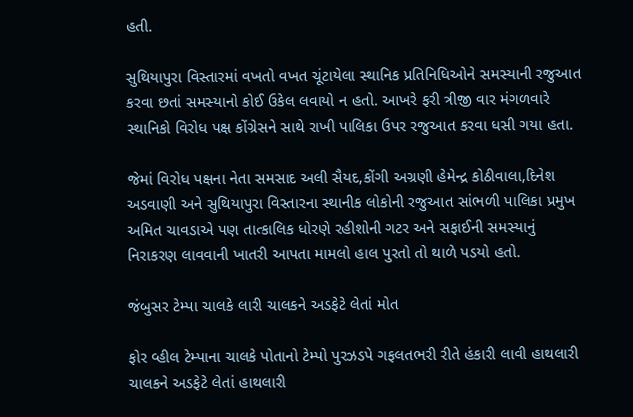હતી.

સુથિયાપુરા વિસ્તારમાં વખતો વખત ચૂંટાયેલા સ્થાનિક પ્રતિનિધિઓને સમસ્યાની રજુઆત કરવા છતાં સમસ્યાનો કોઈ ઉકેલ લવાયો ન હતો. આખરે ફરી ત્રીજી વાર મંગળવારે સ્થાનિકો વિરોધ પક્ષ કોંગ્રેસને સાથે રાખી પાલિકા ઉપર રજુઆત કરવા ધસી ગયા હતા.

જેમાં વિરોધ પક્ષના નેતા સમસાદ અલી સૈયદ,કોંગી અગ્રણી હેમેન્દ્ર કોઠીવાલા,દિનેશ અડવાણી અને સુથિયાપુરા વિસ્તારના સ્થાનીક લોકોની રજુઆત સાંભળી પાલિકા પ્રમુખ અમિત ચાવડાએ પણ તાત્કાલિક ધોરણે રહીશોની ગટર અને સફાઈની સમસ્યાનું નિરાકરણ લાવવાની ખાતરી આપતા મામલો હાલ પુરતો તો થાળે પડયો હતો.

જંબુસર ટેમ્પા ચાલકે લારી ચાલકને અડફેટે લેતાં મોત

ફોર વ્હીલ ટેમ્પાના ચાલકે પોતાનો ટેમ્પો પુરઝડપે ગફલતભરી રીતે હંકારી લાવી હાથલારી ચાલકને અડફેટે લેતાં હાથલારી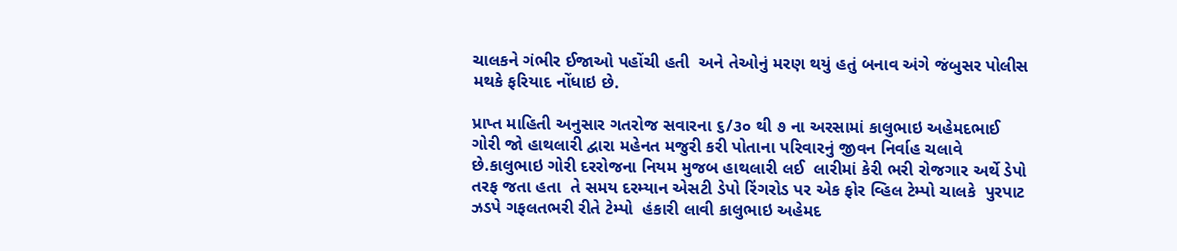ચાલકને ગંભીર ઈજાઓ પહોંચી હતી  અને તેઓનું મરણ થયું હતું બનાવ અંગે જંબુસર પોલીસ મથકે ફરિયાદ નોંધાઇ છે.

પ્રાપ્ત માહિતી અનુસાર ગતરોજ સવારના ૬/૩૦ થી ૭ ના અરસામાં કાલુભાઇ અહેમદભાઈ ગોરી જો હાથલારી દ્વારા મહેનત મજુરી કરી પોતાના પરિવારનું જીવન નિર્વાહ ચલાવે છે.કાલુભાઇ ગોરી દરરોજના નિયમ મુજબ હાથલારી લઈ  લારીમાં કેરી ભરી રોજગાર અર્થે ડેપો તરફ જતા હતા  તે સમય દરમ્યાન એસટી ડેપો રિંગરોડ પર એક ફોર વ્હિલ ટેમ્પો ચાલકે  પુરપાટ ઝડપે ગફલતભરી રીતે ટેમ્પો  હંકારી લાવી કાલુભાઇ અહેમદ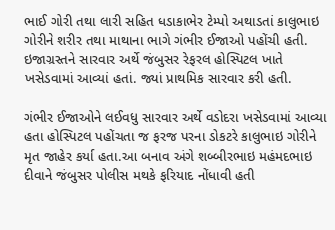ભાઈ ગોરી તથા લારી સહિત ધડાકાભેર ટેમ્પો અથાડતાં કાલુભાઇ ગોરીને શરીર તથા માથાના ભાગે ગંભીર ઈજાઓ પહોંચી હતી. ઇજાગ્રસ્તને સારવાર અર્થે જંબુસર રેફરલ હોસ્પિટલ ખાતે ખસેડવામાં આવ્યાં હતાં. જ્યાં પ્રાથમિક સારવાર કરી હતી.

ગંભીર ઈજાઓને લઈવધુ સારવાર અર્થે વડોદરા ખસેડવામાં આવ્યા હતા હોસ્પિટલ પહોંચતા જ ફરજ પરના ડોકટરે કાલુભાઇ ગોરીને મૃત જાહેર કર્યા હતા.આ બનાવ અંગે શબ્બીરભાઇ મહંમદભાઇ દીવાને જંબુસર પોલીસ મથકે ફરિયાદ નોંધાવી હતી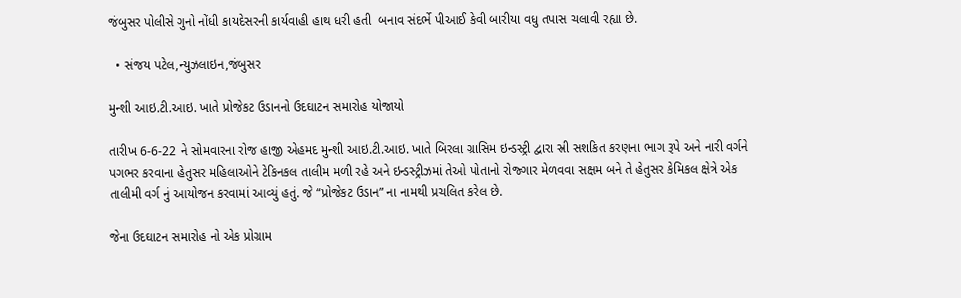જંબુસર પોલીસે ગુનો નોંધી કાયદેસરની કાર્યવાહી હાથ ધરી હતી  બનાવ સંદર્ભે પીઆઈ કેવી બારીયા વધુ તપાસ ચલાવી રહ્યા છે.

  • સંજય પટેલ,ન્યુઝલાઇન,જંબુસર

મુન્શી આઇ.ટી.આઇ. ખાતે પ્રોજેકટ ઉડાનનો ઉદઘાટન સમારોહ યોજાયો

તારીખ 6-6-22 ને સોમવારના રોજ હાજી એહમદ મુન્શી આઇ.ટી.આઇ. ખાતે બિરલા ગ્રાસિમ ઇન્ડસ્ટ્રી દ્વારા સ્રી સશકિત કરણના ભાગ રૂપે અને નારી વર્ગને પગભર કરવાના હેતુસર મહિલાઓને ટેકિનકલ તાલીમ મળી રહે અને ઇન્ડસ્ટ્રીઝમાં તેઓ પોતાનો રોજ્ગાર મેળવવા સક્ષમ બને તે હેતુસર કેમિકલ ક્ષેત્રે એક તાલીમી વર્ગ નું આયોજન કરવામાં આવ્યું હતું. જે “પ્રોજેકટ ઉડાન” ના નામથી પ્રચલિત કરેલ છે.

જેના ઉદઘાટન સમારોહ નો એક પ્રોગ્રામ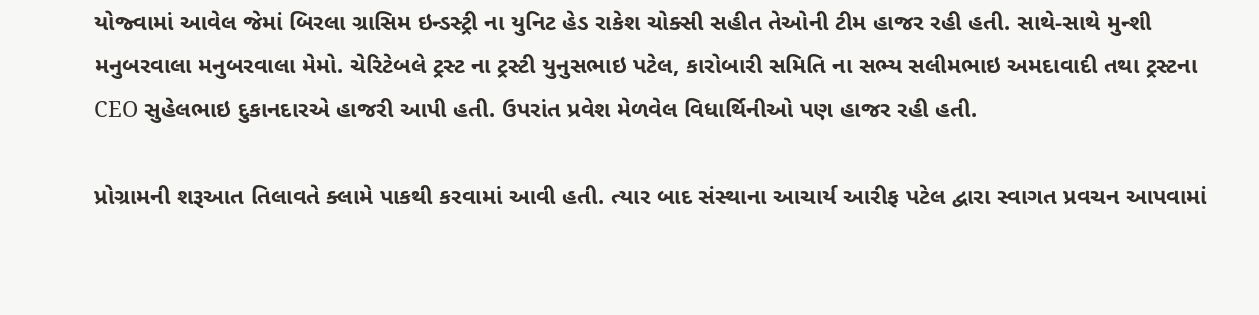યોજ્વામાં આવેલ જેમાં બિરલા ગ્રાસિમ ઇન્ડસ્ટ્રી ના યુનિટ હેડ રાકેશ ચોક્સી સહીત તેઓની ટીમ હાજર રહી હતી. સાથે-સાથે મુન્શી મનુબરવાલા મનુબરવાલા મેમો. ચેરિટેબલે ટ્રસ્ટ ના ટ્રસ્ટી યુનુસભાઇ પટેલ, કારોબારી સમિતિ ના સભ્ય સલીમભાઇ અમદાવાદી તથા ટ્રસ્ટના CEO સુહેલભાઇ દુકાનદારએ હાજરી આપી હતી. ઉપરાંત પ્રવેશ મેળવેલ વિધાર્થિનીઓ પણ હાજર રહી હતી.

પ્રોગ્રામની શરૂઆત તિલાવતે ક્લામે પાકથી કરવામાં આવી હતી. ત્યાર બાદ સંસ્થાના આચાર્ય આરીફ પટેલ દ્વારા સ્વાગત પ્રવચન આપવામાં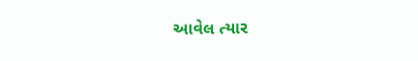આવેલ ત્યાર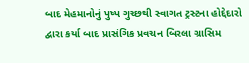બાદ મેહમાનોનું પુષ્પ ગુચ્છથી સ્વાગત ટ્રસ્ટના હોદ્દેદારો દ્વારા કર્યા બાદ પ્રાસંગિક પ્રવચન બિરલા ગ્રાસિમ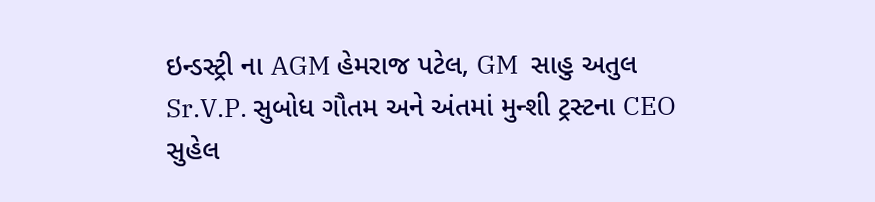ઇન્ડસ્ટ્રી ના AGM હેમરાજ પટેલ, GM  સાહુ અતુલ Sr.V.P. સુબોધ ગૌતમ અને અંતમાં મુન્શી ટ્રસ્ટના CEO સુહેલ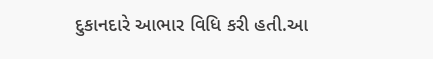દુકાનદારે આભાર વિધિ કરી હતી.આ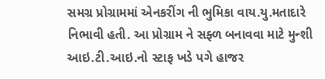સમગ્ર પ્રોગ્રામમાં એનકરીંગ ની ભુમિકા વાય.યુ.મતાદારે નિભાવી હતી. આ પ્રોગ્રામ ને સફ્ળ બનાવવા માટે મુન્શી આઇ.ટી.આઇ.નો સ્ટાફ ખડે પગે હાજર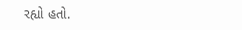રહ્યો હતો.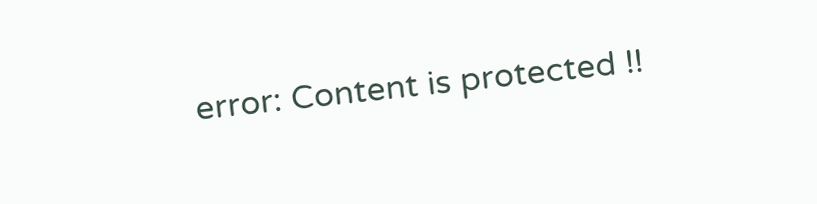error: Content is protected !!